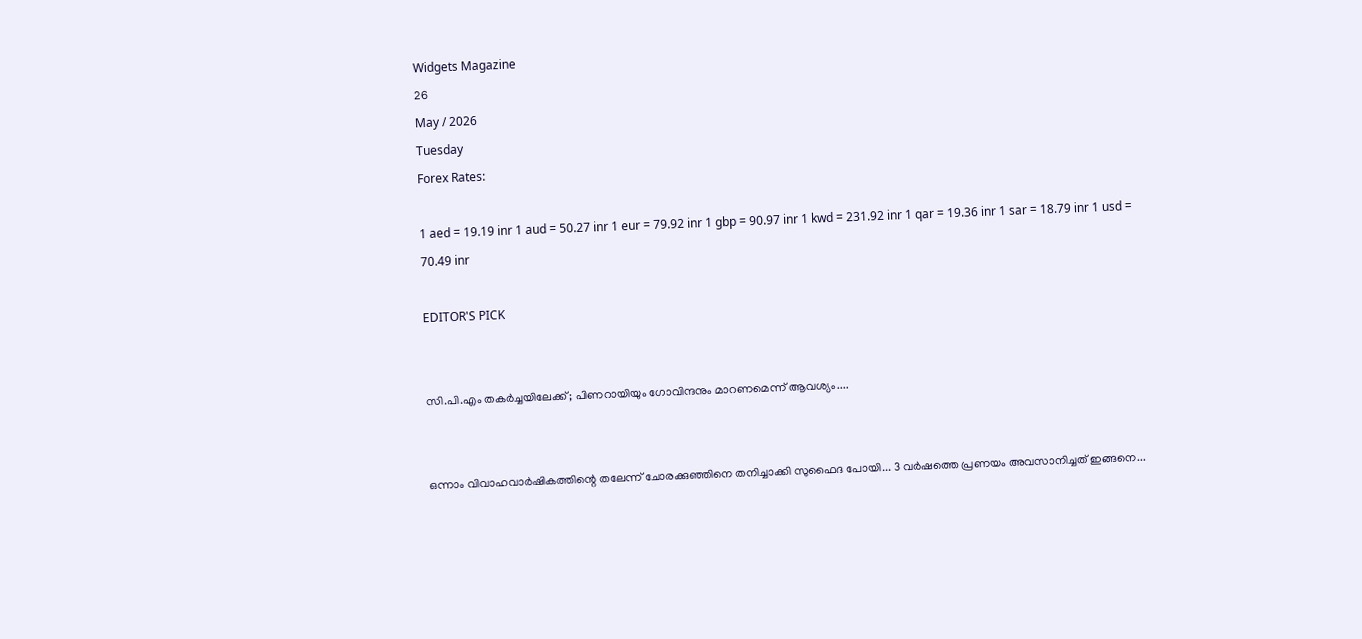Widgets Magazine
26
May / 2026
Tuesday
Forex Rates:

1 aed = 19.19 inr 1 aud = 50.27 inr 1 eur = 79.92 inr 1 gbp = 90.97 inr 1 kwd = 231.92 inr 1 qar = 19.36 inr 1 sar = 18.79 inr 1 usd = 70.49 inr

EDITOR'S PICK


സി.പി.എം തകർച്ചയിലേക്ക്; പിണറായിയും ഗോവിന്ദനും മാറണമെന്ന് ആവശ്യം....


ഒന്നാം വിവാഹവാർഷികത്തിന്റെ തലേന്ന് ചോരക്കുഞ്ഞിനെ തനിച്ചാക്കി സുഫൈദ പോയി... 3 വർഷത്തെ പ്രണയം അവസാനിച്ചത് ഇങ്ങനെ...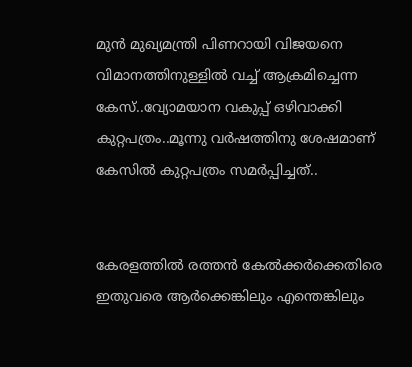മുൻ മുഖ്യമന്ത്രി പിണറായി വിജയനെ വിമാനത്തിനുള്ളിൽ വച്ച് ആക്രമിച്ചെന്ന കേസ്..വ്യോമയാന വകുപ്പ് ഒഴിവാക്കി കുറ്റപത്രം..മൂന്നു വർഷത്തിനു ശേഷമാണ് കേസിൽ കുറ്റപത്രം സമർപ്പിച്ചത്..


കേരളത്തിൽ രത്തൻ കേൽക്കർക്കെതിരെ ഇതുവരെ ആർക്കെങ്കിലും എന്തെങ്കിലും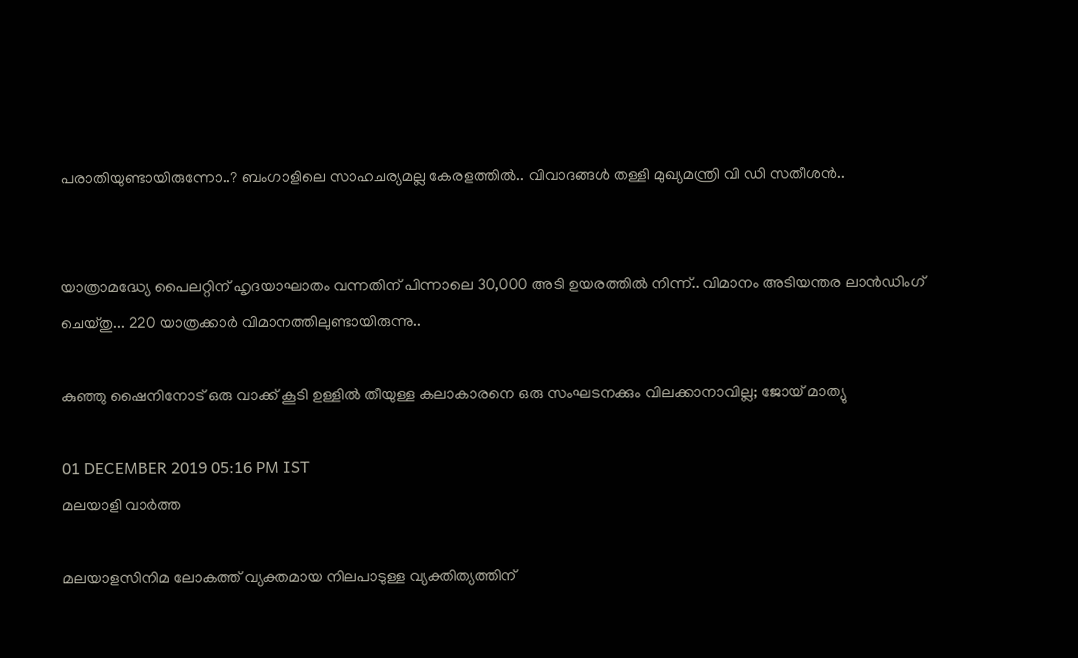പരാതിയുണ്ടായിരുന്നോ..? ബംഗാളിലെ സാഹചര്യമല്ല കേരളത്തിൽ.. വിവാദങ്ങൾ തള്ളി മുഖ്യമന്ത്രി വി ഡി സതീശൻ..


യാത്രാമദ്ധ്യേ പൈലറ്റിന് ഹൃദയാഘാതം വന്നതിന് പിന്നാലെ 30,000 അടി ഉയരത്തിൽ നിന്ന്.. വിമാനം അടിയന്തര ലാൻഡിംഗ് ചെയ്‌തു... 220 യാത്രക്കാർ വിമാനത്തിലുണ്ടായിരുന്നു..

കുഞ്ഞു ഷൈനിനോട് ഒരു വാക്ക് കൂടി ഉള്ളില്‍ തീയുള്ള കലാകാരനെ ഒരു സംഘടനക്കും വിലക്കാനാവില്ല; ജോയ് മാത്യു

01 DECEMBER 2019 05:16 PM IST
മലയാളി വാര്‍ത്ത

മലയാളസിനിമ ലോകത്ത് വ്യക്തമായ നിലപാടുള്ള വ്യക്തിത്യത്തിന്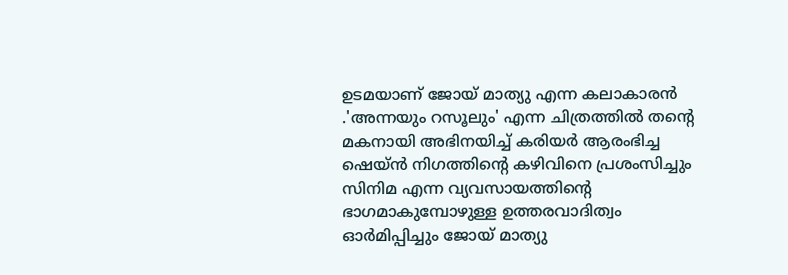ഉടമയാണ് ജോയ് മാത്യു എന്ന കലാകാരൻ .'അന്നയും റസൂലും' എന്ന ചിത്രത്തില്‍ തന്റെ മകനായി അഭിനയിച്ച് കരിയര്‍ ആരംഭിച്ച ഷെയ്ന്‍ നിഗത്തിന്‍റെ കഴിവിനെ പ്രശംസിച്ചും സിനിമ എന്ന വ്യവസായത്തിന്‍റെ ഭാഗമാകുമ്പോഴുള്ള ഉത്തരവാദിത്വം ഓര്‍മിപ്പിച്ചും ജോയ് മാത്യു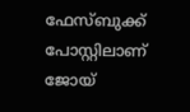ഫേസ്ബുക്ക് പോസ്റ്റിലാണ് ജോയ്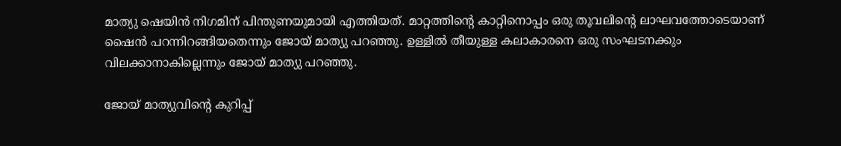മാത്യു ഷെയിൻ നിഗമിന് പിന്തുണയുമായി എത്തിയത്. മാറ്റത്തിന്‍റെ കാറ്റിനൊപ്പം ഒരു തൂവലിന്‍റെ ലാഘവത്തോടെയാണ് ഷൈൻ പറന്നിറങ്ങിയതെന്നും ജോയ് മാത്യു പറഞ്ഞു. ഉള്ളിൽ തീയുള്ള കലാകാരനെ ഒരു സംഘടനക്കും വിലക്കാനാകില്ലെന്നും ജോയ് മാത്യു പറഞ്ഞു.

ജോയ് മാത്യുവിന്റെ കുറിപ്പ്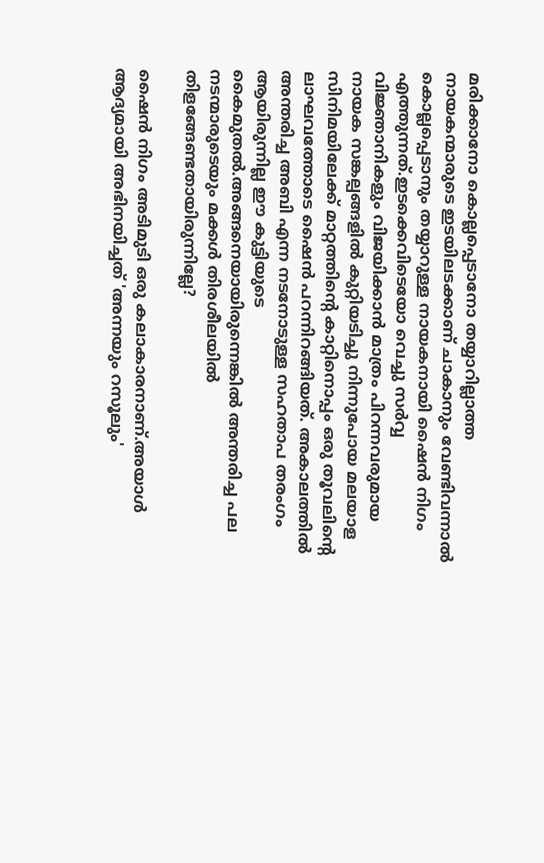മരിക്കാനോ കൊല്ലപ്പെടാനോ തയ്യാറില്ലാത്ത നായകന്മാരുടെ ഇടയിലടക്കാണ് ചാകാനും വേണ്ടിവന്നാല്‍ കൊല്ലപ്പെടാനും തയ്യാറുള്ള നായകനായി ഷൈന്‍ നിഗം എത്തുന്നത്.ഇടക്കെവിടെയോ വെച്ചു സര്‍വ്വ വിജ്ഞാനികളും വിജയിക്കാന്‍ മാത്രം പിറന്നവരുമായ നായക സങ്കല്പങ്ങളില്‍ കുറ്റിയടിച്ചു നിന്നുപോയ മലയാള സിനിമയിലേക്ക് മാറ്റത്തിന്റെ കാറ്റിനൊപ്പം ഒരു തൂവലിന്റെ ലാഘവത്തോടെ ഷൈന്‍ പറന്നിറങ്ങിയത്. അകാലത്തില്‍ അന്തരിച്ച അബി എന്ന നടനോടുള്ള സഹതാപ തരംഗം ആയിരുന്നില്ല ഈ കുട്ടിയുടെ കൈമുതല്‍.അങ്ങനെയായിരുന്നെങ്കില്‍ അന്തരിച്ച പല നടന്മാരുടെയും മക്കള്‍ തിരശീലയില്‍ തിളങ്ങേണ്ടതായിരുന്നില്ലേ?

ഷൈന്‍ നിഗം അടിമുടി ഒരു കലാകാരനാണ്.അയാള്‍ ആദ്യമായി അഭിനയിച്ചത് 'അന്നയും റസൂലും'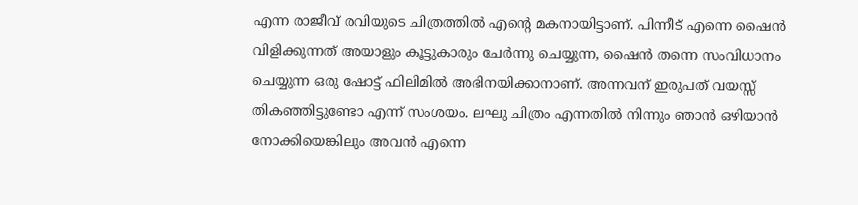എന്ന രാജീവ് രവിയുടെ ചിത്രത്തില്‍ എന്റെ മകനായിട്ടാണ്. പിന്നീട് എന്നെ ഷൈന്‍ വിളിക്കുന്നത് അയാളും കൂട്ടുകാരും ചേര്‍ന്നു ചെയ്യുന്ന, ഷൈന്‍ തന്നെ സംവിധാനം ചെയ്യുന്ന ഒരു ഷോട്ട് ഫിലിമില്‍ അഭിനയിക്കാനാണ്. അന്നവന് ഇരുപത് വയസ്സ് തികഞ്ഞിട്ടുണ്ടോ എന്ന് സംശയം. ലഘു ചിത്രം എന്നതില്‍ നിന്നും ഞാന്‍ ഒഴിയാന്‍ നോക്കിയെങ്കിലും അവന്‍ എന്നെ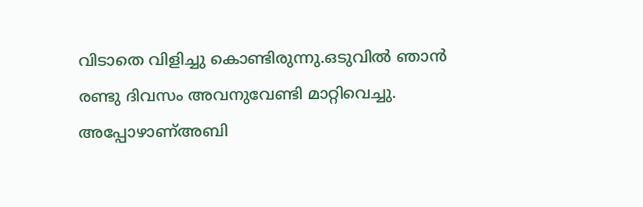വിടാതെ വിളിച്ചു കൊണ്ടിരുന്നു.ഒടുവില്‍ ഞാന്‍ രണ്ടു ദിവസം അവനുവേണ്ടി മാറ്റിവെച്ചു. അപ്പോഴാണ്അബി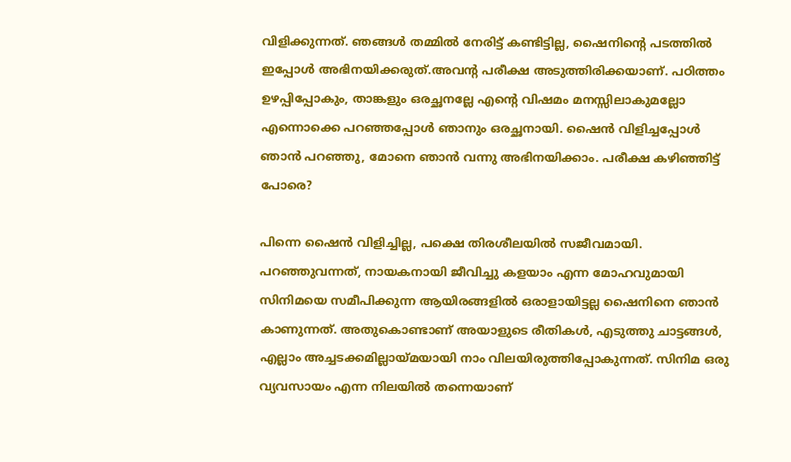വിളിക്കുന്നത്. ഞങ്ങള്‍ തമ്മില്‍ നേരിട്ട് കണ്ടിട്ടില്ല, ഷൈനിന്റെ പടത്തില്‍ ഇപ്പോള്‍ അഭിനയിക്കരുത്.അവന്റ പരീക്ഷ അടുത്തിരിക്കയാണ്. പഠിത്തം ഉഴപ്പിപ്പോകും, താങ്കളും ഒരച്ഛനല്ലേ എന്റെ വിഷമം മനസ്സിലാകുമല്ലോ എന്നൊക്കെ പറഞ്ഞപ്പോള്‍ ഞാനും ഒരച്ഛനായി. ഷൈന്‍ വിളിച്ചപ്പോള്‍ ഞാന്‍ പറഞ്ഞു, മോനെ ഞാന്‍ വന്നു അഭിനയിക്കാം. പരീക്ഷ കഴിഞ്ഞിട്ട് പോരെ?

പിന്നെ ഷൈന്‍ വിളിച്ചില്ല, പക്ഷെ തിരശീലയില്‍ സജീവമായി. പറഞ്ഞുവന്നത്, നായകനായി ജീവിച്ചു കളയാം എന്ന മോഹവുമായി സിനിമയെ സമീപിക്കുന്ന ആയിരങ്ങളില്‍ ഒരാളായിട്ടല്ല ഷൈനിനെ ഞാന്‍ കാണുന്നത്. അതുകൊണ്ടാണ് അയാളുടെ രീതികള്‍, എടുത്തു ചാട്ടങ്ങള്‍, എല്ലാം അച്ചടക്കമില്ലായ്മയായി നാം വിലയിരുത്തിപ്പോകുന്നത്. സിനിമ ഒരു വ്യവസായം എന്ന നിലയില്‍ തന്നെയാണ്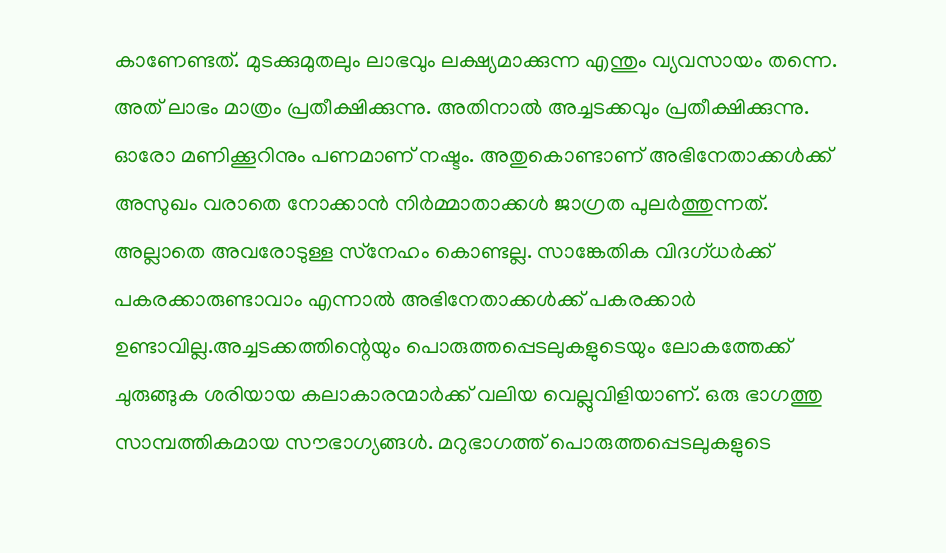കാണേണ്ടത്. മുടക്കുമുതലും ലാഭവും ലക്ഷ്യമാക്കുന്ന എന്തും വ്യവസായം തന്നെ. അത് ലാഭം മാത്രം പ്രതീക്ഷിക്കുന്നു. അതിനാല്‍ അച്ചടക്കവും പ്രതീക്ഷിക്കുന്നു. ഓരോ മണിക്കൂറിനും പണമാണ് നഷ്ടം. അതുകൊണ്ടാണ് അഭിനേതാക്കള്‍ക്ക് അസുഖം വരാതെ നോക്കാന്‍ നിര്‍മ്മാതാക്കള്‍ ജാഗ്രത പുലര്‍ത്തുന്നത്. അല്ലാതെ അവരോടുള്ള സ്‌നേഹം കൊണ്ടല്ല. സാങ്കേതിക വിദഗ്ധര്‍ക്ക് പകരക്കാരുണ്ടാവാം എന്നാല്‍ അഭിനേതാക്കള്‍ക്ക് പകരക്കാര്‍ ഉണ്ടാവില്ല.അച്ചടക്കത്തിന്റെയും പൊരുത്തപ്പെടലുകളുടെയും ലോകത്തേക്ക് ചുരുങ്ങുക ശരിയായ കലാകാരന്മാര്‍ക്ക് വലിയ വെല്ലുവിളിയാണ്. ഒരു ഭാഗത്തു സാമ്പത്തികമായ സൗഭാഗ്യങ്ങള്‍. മറുഭാഗത്ത് പൊരുത്തപ്പെടലുകളുടെ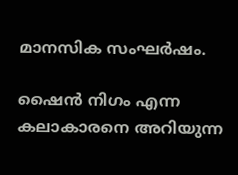മാനസിക സംഘര്‍ഷം.

ഷൈന്‍ നിഗം എന്ന കലാകാരനെ അറിയുന്ന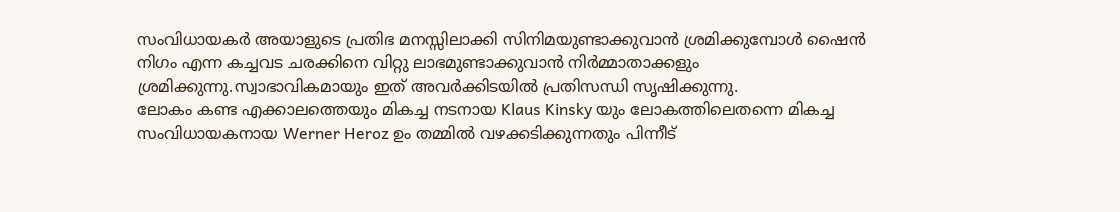സംവിധായകര്‍ അയാളുടെ പ്രതിഭ മനസ്സിലാക്കി സിനിമയുണ്ടാക്കുവാന്‍ ശ്രമിക്കുമ്പോള്‍ ഷൈന്‍ നിഗം എന്ന കച്ചവട ചരക്കിനെ വിറ്റു ലാഭമുണ്ടാക്കുവാന്‍ നിര്‍മ്മാതാക്കളും ശ്രമിക്കുന്നു.സ്വാഭാവികമായും ഇത് അവര്‍ക്കിടയില്‍ പ്രതിസന്ധി സൃഷിക്കുന്നു.
ലോകം കണ്ട എക്കാലത്തെയും മികച്ച നടനായ Klaus Kinsky യും ലോകത്തിലെതന്നെ മികച്ച സംവിധായകനായ Werner Heroz ഉം തമ്മില്‍ വഴക്കടിക്കുന്നതും പിന്നീട്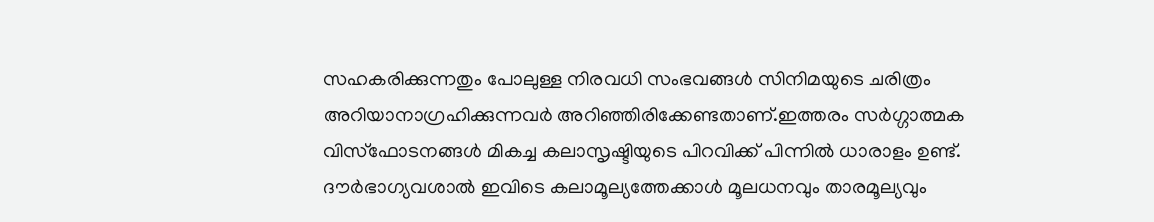സഹകരിക്കുന്നതും പോലുള്ള നിരവധി സംഭവങ്ങള്‍ സിനിമയുടെ ചരിത്രം അറിയാനാഗ്രഹിക്കുന്നവര്‍ അറിഞ്ഞിരിക്കേണ്ടതാണ്.ഇത്തരം സര്‍ഗ്ഗാത്മക വിസ്‌ഫോടനങ്ങള്‍ മികച്ച കലാസൃഷ്ടിയുടെ പിറവിക്ക് പിന്നില്‍ ധാരാളം ഉണ്ട്. ദൗര്‍ഭാഗ്യവശാല്‍ ഇവിടെ കലാമൂല്യത്തേക്കാള്‍ മൂലധനവും താരമൂല്യവും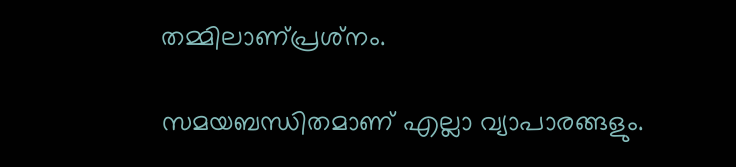തമ്മിലാണ്പ്രശ്‌നം.

സമയബന്ധിതമാണ് എല്ലാ വ്യാപാരങ്ങളും.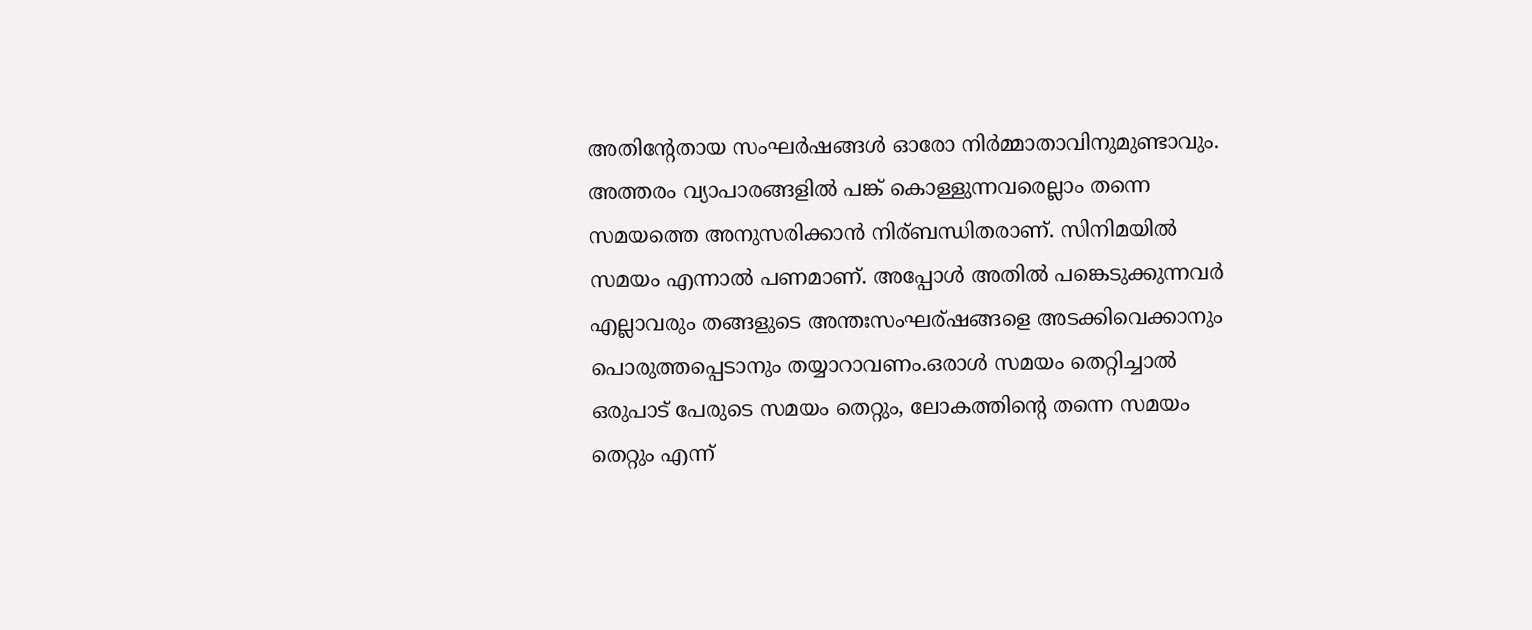അതിന്റേതായ സംഘര്‍ഷങ്ങള്‍ ഓരോ നിര്‍മ്മാതാവിനുമുണ്ടാവും. അത്തരം വ്യാപാരങ്ങളില്‍ പങ്ക് കൊള്ളുന്നവരെല്ലാം തന്നെ സമയത്തെ അനുസരിക്കാന്‍ നിര്ബന്ധിതരാണ്. സിനിമയില്‍ സമയം എന്നാല്‍ പണമാണ്. അപ്പോള്‍ അതില്‍ പങ്കെടുക്കുന്നവര്‍ എല്ലാവരും തങ്ങളുടെ അന്തഃസംഘര്ഷങ്ങളെ അടക്കിവെക്കാനും പൊരുത്തപ്പെടാനും തയ്യാറാവണം.ഒരാള്‍ സമയം തെറ്റിച്ചാല്‍ ഒരുപാട് പേരുടെ സമയം തെറ്റും, ലോകത്തിന്റെ തന്നെ സമയം തെറ്റും എന്ന്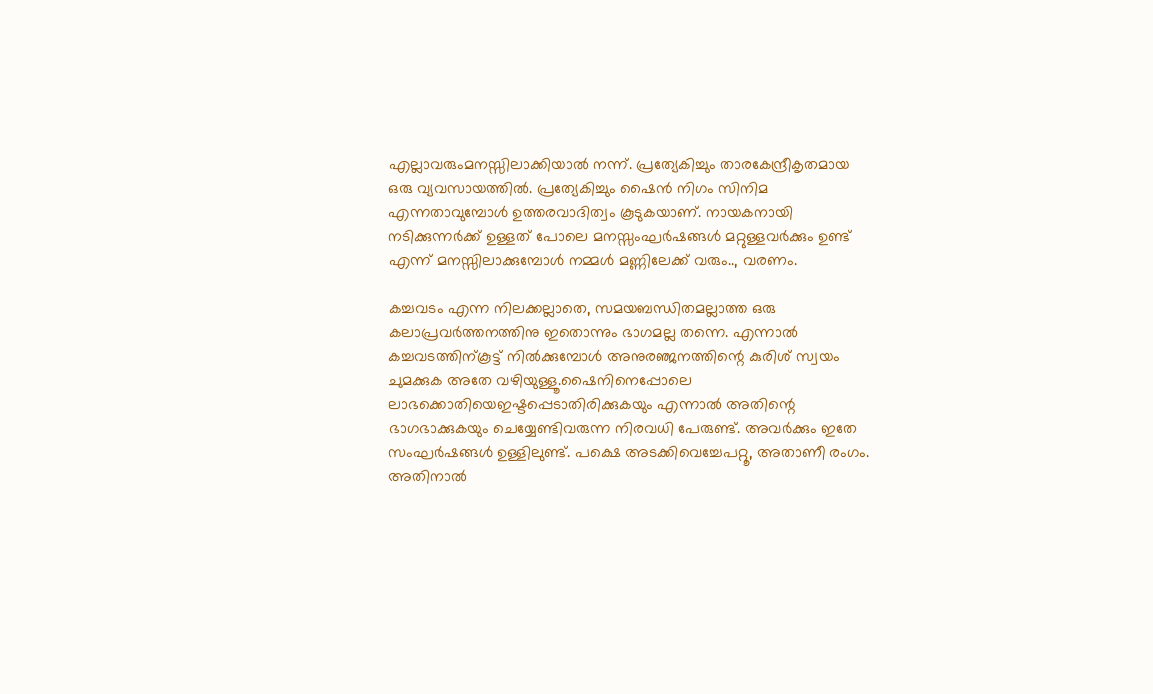എല്ലാവരുംമനസ്സിലാക്കിയാല്‍ നന്ന്. പ്രത്യേകിച്ചും താരകേന്ദ്രീകൃതമായ ഒരു വ്യവസായത്തില്‍. പ്രത്യേകിച്ചും ഷൈന്‍ നിഗം സിനിമ എന്നതാവുമ്പോള്‍ ഉത്തരവാദിത്വം കൂടുകയാണ്. നായകനായി നടിക്കുന്നര്‍ക്ക് ഉള്ളത് പോലെ മനസ്സംഘര്‍ഷങ്ങള്‍ മറ്റുള്ളവര്‍ക്കും ഉണ്ട് എന്ന് മനസ്സിലാക്കുമ്പോള്‍ നമ്മള്‍ മണ്ണിലേക്ക് വരും.., വരണം.

കച്ചവടം എന്ന നിലക്കല്ലാതെ, സമയബന്ധിതമല്ലാത്ത ഒരു കലാപ്രവര്‍ത്തനത്തിനു ഇതൊന്നും ഭാഗമല്ല തന്നെ. എന്നാല്‍ കച്ചവടത്തിന്കൂട്ട് നില്‍ക്കുമ്പോള്‍ അനുരഞ്ജനത്തിന്റെ കുരിശ് സ്വയം ചുമക്കുക അതേ വഴിയുള്ളൂ.ഷൈനിനെപ്പോലെ ലാഭക്കൊതിയെഇഷ്ടപ്പെടാതിരിക്കുകയും എന്നാല്‍ അതിന്റെ ഭാഗഭാക്കുകയും ചെയ്യേണ്ടിവരുന്ന നിരവധി പേരുണ്ട്. അവര്‍ക്കും ഇതേ സംഘര്‍ഷങ്ങള്‍ ഉള്ളിലുണ്ട്. പക്ഷെ അടക്കിവെച്ചേപറ്റൂ, അതാണീ രംഗം. അതിനാല്‍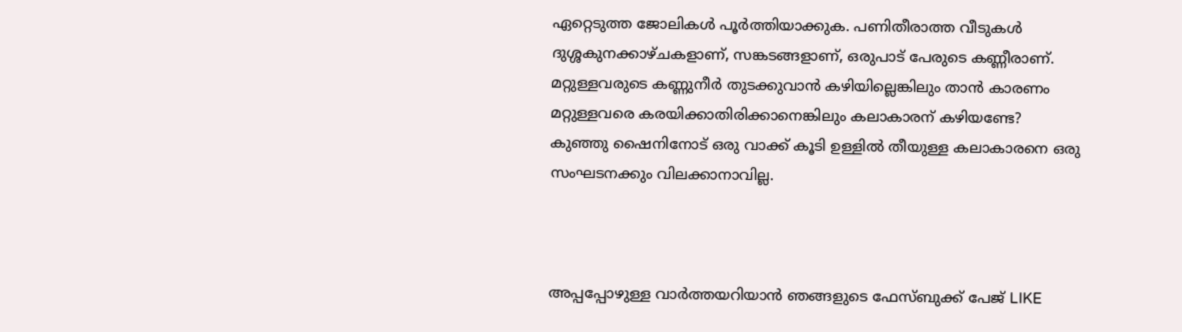ഏറ്റെടുത്ത ജോലികള്‍ പൂര്‍ത്തിയാക്കുക. പണിതീരാത്ത വീടുകള്‍ ദുശ്ശകുനക്കാഴ്ചകളാണ്, സങ്കടങ്ങളാണ്, ഒരുപാട് പേരുടെ കണ്ണീരാണ്.
മറ്റുള്ളവരുടെ കണ്ണുനീര്‍ തുടക്കുവാന്‍ കഴിയില്ലെങ്കിലും താന്‍ കാരണം മറ്റുള്ളവരെ കരയിക്കാതിരിക്കാനെങ്കിലും കലാകാരന് കഴിയണ്ടേ?
കുഞ്ഞു ഷൈനിനോട് ഒരു വാക്ക് കൂടി ഉള്ളില്‍ തീയുള്ള കലാകാരനെ ഒരു സംഘടനക്കും വിലക്കാനാവില്ല.



അപ്പപ്പോഴുള്ള വാര്‍ത്തയറിയാന്‍ ഞങ്ങളുടെ ഫേസ്‌ബുക്ക്‌ പേജ് LIKE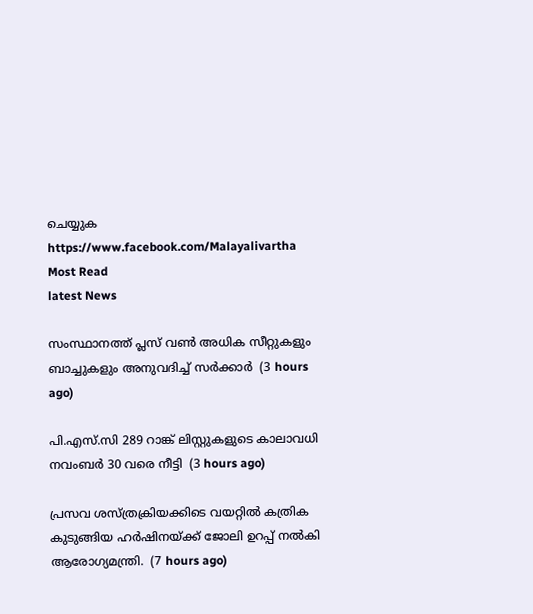ചെയ്യുക
https://www.facebook.com/Malayalivartha
Most Read
latest News

സംസ്ഥാനത്ത് പ്ലസ് വണ്‍ അധിക സീറ്റുകളും ബാച്ചുകളും അനുവദിച്ച് സര്‍ക്കാര്‍  (3 hours ago)

പി.എസ്.സി 289 റാങ്ക് ലിസ്റ്റുകളുടെ കാലാവധി നവംബര്‍ 30 വരെ നീട്ടി  (3 hours ago)

പ്രസവ ശസ്ത്രക്രിയക്കിടെ വയറ്റിൽ കത്രിക കുടുങ്ങിയ ഹർഷിനയ്ക്ക് ജോലി ഉറപ്പ് നൽകി ആരോഗ്യമന്ത്രി.  (7 hours ago)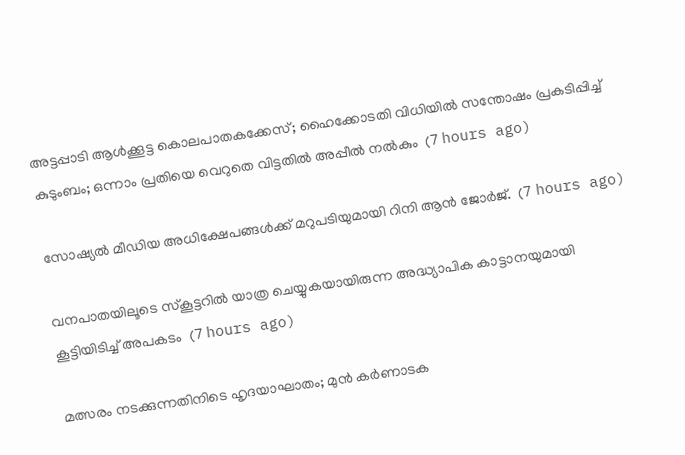അട്ടപ്പാടി ആള്‍ക്കൂട്ട കൊലപാതകക്കേസ്; ഹൈക്കോടതി വിധിയില്‍ സന്തോഷം പ്രകടിപ്പിച്ച് കുടുംബം; ഒന്നാം പ്രതിയെ വെറുതെ വിട്ടതില്‍ അപ്പീല്‍ നല്‍കും  (7 hours ago)

സോഷ്യല്‍ മീഡിയ അധിക്ഷേപങ്ങള്‍ക്ക് മറുപടിയുമായി റിനി ആന്‍ ജോര്‍ജ്.  (7 hours ago)

വനപാതയിലൂടെ സ്‌കൂട്ടറിൽ യാത്ര ചെയ്യുകയായിരുന്ന അദ്ധ്യാപിക കാട്ടാനയുമായി കൂട്ടിയിടിച്ച് അപകടം  (7 hours ago)

മത്സരം നടക്കുന്നതിനിടെ ഹൃദയാഘാതം; മുൻ കർണാടക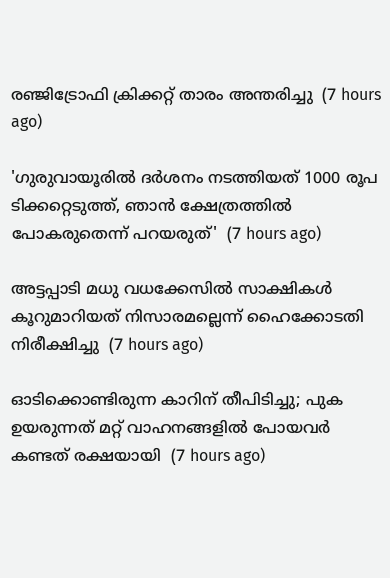രഞ്ജിട്രോഫി ക്രിക്കറ്റ് താരം അന്തരിച്ചു  (7 hours ago)

'ഗുരുവായൂരിൽ ദർശനം നടത്തിയത് 1000 രൂപ ടിക്കറ്റെടുത്ത്, ഞാൻ ക്ഷേത്രത്തിൽ പോകരുതെന്ന് പറയരുത്'  (7 hours ago)

അട്ടപ്പാടി മധു വധക്കേസിൽ സാക്ഷികള്‍ കൂറുമാറിയത് നിസാരമല്ലെന്ന് ഹൈക്കോടതി നിരീക്ഷിച്ചു  (7 hours ago)

ഓടിക്കൊണ്ടിരുന്ന കാറിന് തീപിടിച്ചു; പുക ഉയരുന്നത് മറ്റ് വാഹനങ്ങളില്‍ പോയവര്‍ കണ്ടത് രക്ഷയായി  (7 hours ago)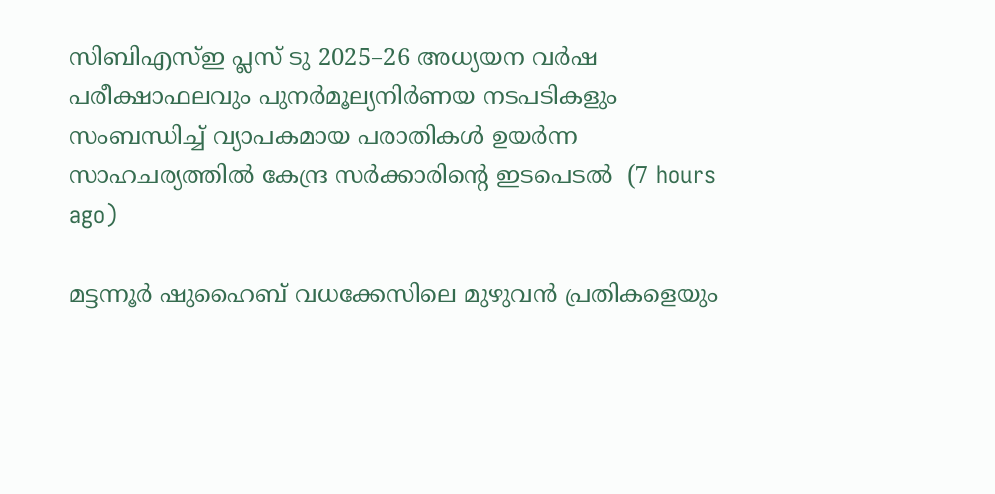സിബിഎസ്ഇ പ്ലസ് ടു 2025–26 അധ്യയന വർഷ പരീക്ഷാഫലവും പുനർമൂല്യനിർണയ നടപടികളും സംബന്ധിച്ച് വ്യാപകമായ പരാതികൾ ഉയർന്ന സാഹചര്യത്തിൽ കേന്ദ്ര സർക്കാരിന്‍റെ ഇടപെടൽ  (7 hours ago)

മട്ടന്നൂർ ഷുഹൈബ് വധക്കേസിലെ മുഴുവൻ പ്രതികളെയും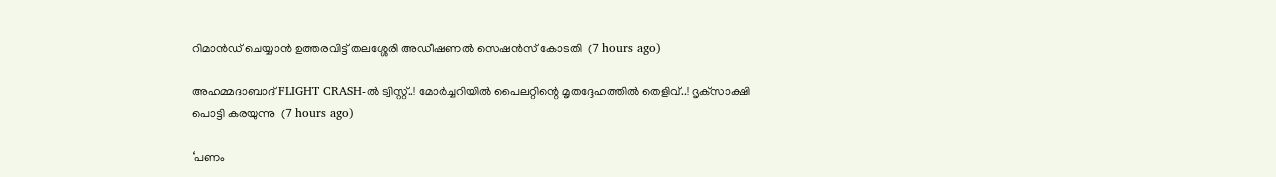റിമാൻഡ് ചെയ്യാൻ ഉത്തരവിട്ട് തലശ്ശേരി അഡീഷണൽ സെഷൻസ് കോടതി  (7 hours ago)

അഹമ്മദാബാദ് FLIGHT CRASH-ൽ ട്വിസ്റ്റ്..! മോർച്ചറിയിൽ പൈലറ്റിന്റെ മൃതദ്ദേഹത്തിൽ തെളിവ്..! ദൃക്‌സാക്ഷി പൊട്ടി കരയുന്നു  (7 hours ago)

‘പണം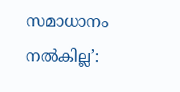സമാധാനം നൽകില്ല’: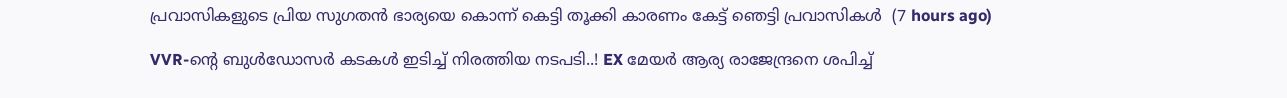പ്രവാസികളുടെ പ്രിയ സുഗതൻ ഭാര്യയെ കൊന്ന് കെട്ടി തൂക്കി കാരണം കേട്ട് ഞെട്ടി പ്രവാസികൾ  (7 hours ago)

VVR-ന്റെ ബുൾഡോസർ കടകൾ ഇടിച്ച് നിരത്തിയ നടപടി..! EX മേയർ ആര്യ രാജേന്ദ്രനെ ശപിച്ച്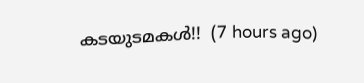കടയുടമകൾ!!  (7 hours ago)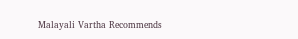Malayali Vartha Recommends